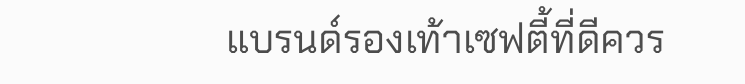แบรนด์รองเท้าเซฟตี้ที่ดีควร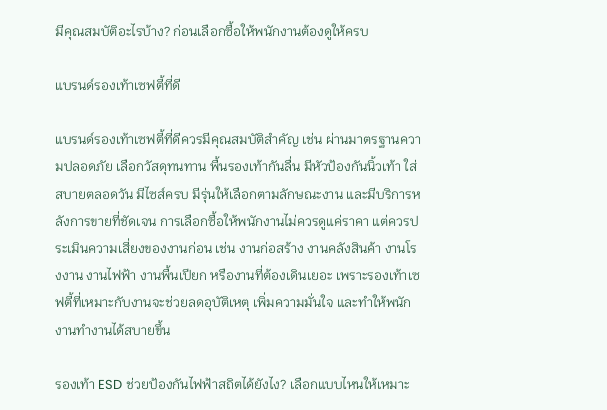มีคุณสมบัติอะไรบ้าง? ก่อนเลือกซื้อให้พนักงานต้องดูให้ครบ

แบรนด์รองเท้าเซฟตี้ที่ดี

แบรนด์รองเท้าเซฟตี้ที่ดีควรมีคุณสมบัติสำคัญ เช่น ผ่านมาตรฐานความปลอดภัย เลือกวัสดุทนทาน พื้นรองเท้ากันลื่น มีหัวป้องกันนิ้วเท้า ใส่สบายตลอดวัน มีไซส์ครบ มีรุ่นให้เลือกตามลักษณะงาน และมีบริการหลังการขายที่ชัดเจน การเลือกซื้อให้พนักงานไม่ควรดูแค่ราคา แต่ควรประเมินความเสี่ยงของงานก่อน เช่น งานก่อสร้าง งานคลังสินค้า งานโรงงาน งานไฟฟ้า งานพื้นเปียก หรืองานที่ต้องเดินเยอะ เพราะรองเท้าเซฟตี้ที่เหมาะกับงานจะช่วยลดอุบัติเหตุ เพิ่มความมั่นใจ และทำให้พนักงานทำงานได้สบายขึ้น

รองเท้า ESD ช่วยป้องกันไฟฟ้าสถิตได้ยังไง? เลือกแบบไหนให้เหมาะ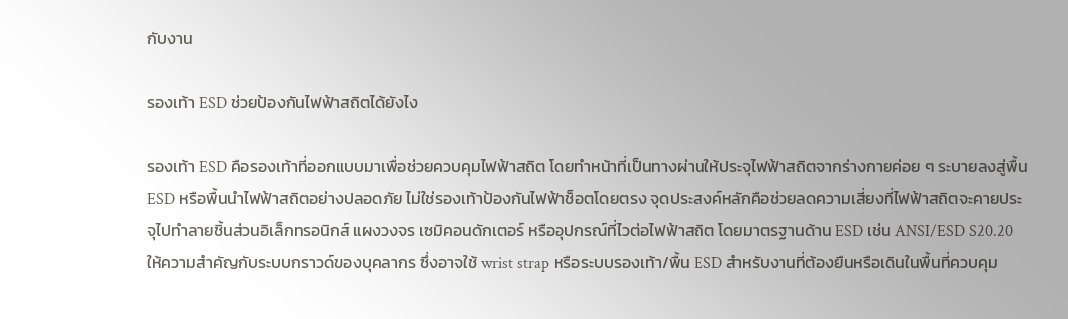กับงาน

รองเท้า ESD ช่วยป้องกันไฟฟ้าสถิตได้ยังไง

รองเท้า ESD คือรองเท้าที่ออกแบบมาเพื่อช่วยควบคุมไฟฟ้าสถิต โดยทำหน้าที่เป็นทางผ่านให้ประจุไฟฟ้าสถิตจากร่างกายค่อย ๆ ระบายลงสู่พื้น ESD หรือพื้นนำไฟฟ้าสถิตอย่างปลอดภัย ไม่ใช่รองเท้าป้องกันไฟฟ้าช็อตโดยตรง จุดประสงค์หลักคือช่วยลดความเสี่ยงที่ไฟฟ้าสถิตจะคายประจุไปทำลายชิ้นส่วนอิเล็กทรอนิกส์ แผงวงจร เซมิคอนดักเตอร์ หรืออุปกรณ์ที่ไวต่อไฟฟ้าสถิต โดยมาตรฐานด้าน ESD เช่น ANSI/ESD S20.20 ให้ความสำคัญกับระบบกราวด์ของบุคลากร ซึ่งอาจใช้ wrist strap หรือระบบรองเท้า/พื้น ESD สำหรับงานที่ต้องยืนหรือเดินในพื้นที่ควบคุม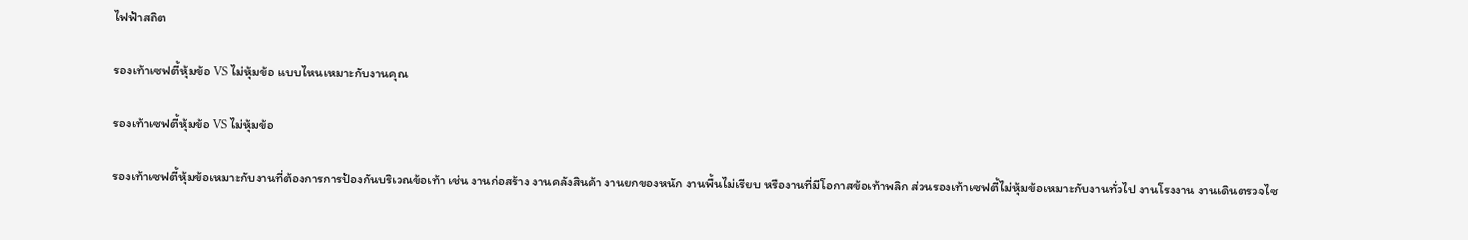ไฟฟ้าสถิต

รองเท้าเซฟตี้หุ้มข้อ VS ไม่หุ้มข้อ แบบไหนเหมาะกับงานคุณ

รองเท้าเซฟตี้หุ้มข้อ VS ไม่หุ้มข้อ

รองเท้าเซฟตี้หุ้มข้อเหมาะกับงานที่ต้องการการป้องกันบริเวณข้อเท้า เช่น งานก่อสร้าง งานคลังสินค้า งานยกของหนัก งานพื้นไม่เรียบ หรืองานที่มีโอกาสข้อเท้าพลิก ส่วนรองเท้าเซฟตี้ไม่หุ้มข้อเหมาะกับงานทั่วไป งานโรงงาน งานเดินตรวจไซ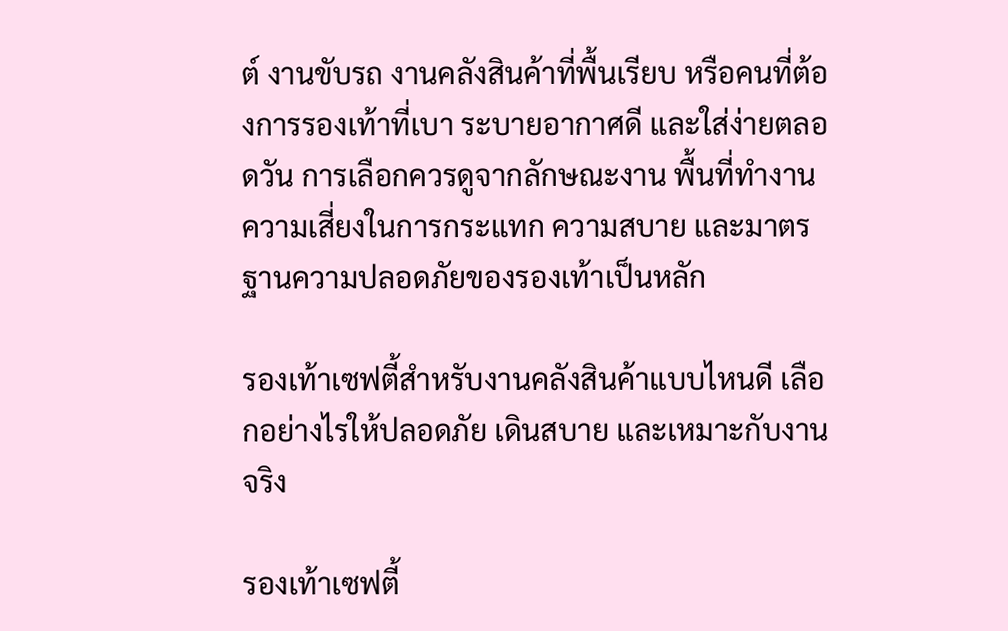ต์ งานขับรถ งานคลังสินค้าที่พื้นเรียบ หรือคนที่ต้องการรองเท้าที่เบา ระบายอากาศดี และใส่ง่ายตลอดวัน การเลือกควรดูจากลักษณะงาน พื้นที่ทำงาน ความเสี่ยงในการกระแทก ความสบาย และมาตรฐานความปลอดภัยของรองเท้าเป็นหลัก

รองเท้าเซฟตี้สำหรับงานคลังสินค้าแบบไหนดี เลือกอย่างไรให้ปลอดภัย เดินสบาย และเหมาะกับงานจริง

รองเท้าเซฟตี้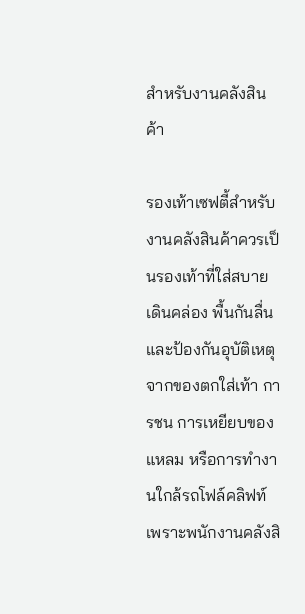สำหรับงานคลังสินค้า

รองเท้าเซฟตี้สำหรับงานคลังสินค้าควรเป็นรองเท้าที่ใส่สบาย เดินคล่อง พื้นกันลื่น และป้องกันอุบัติเหตุจากของตกใส่เท้า การชน การเหยียบของแหลม หรือการทำงานใกล้รถโฟล์คลิฟท์ เพราะพนักงานคลังสิ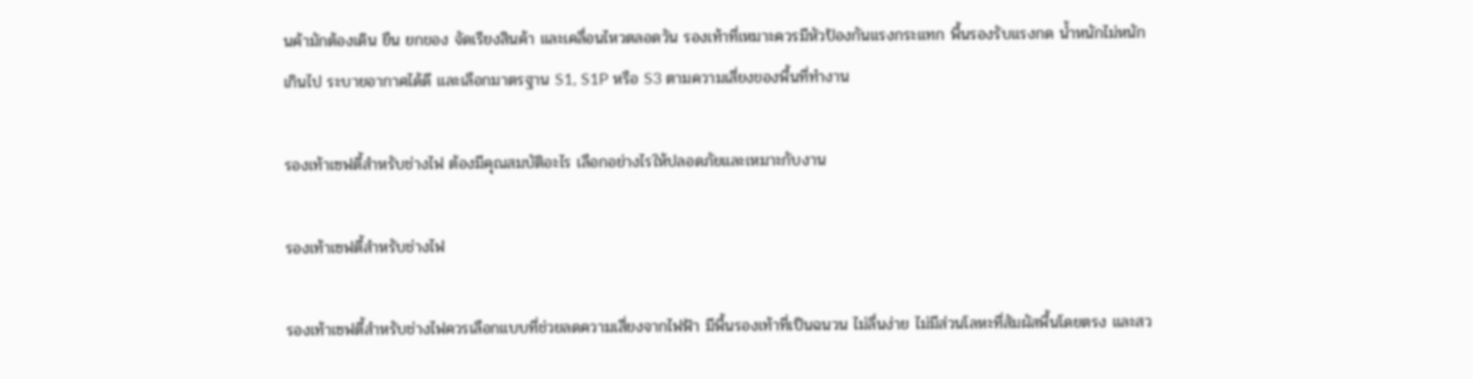นค้ามักต้องเดิน ยืน ยกของ จัดเรียงสินค้า และเคลื่อนไหวตลอดวัน รองเท้าที่เหมาะควรมีหัวป้องกันแรงกระแทก พื้นรองรับแรงกด น้ำหนักไม่หนักเกินไป ระบายอากาศได้ดี และเลือกมาตรฐาน S1, S1P หรือ S3 ตามความเสี่ยงของพื้นที่ทำงาน

รองเท้าเซฟตี้สำหรับช่างไฟ ต้องมีคุณสมบัติอะไร เลือกอย่างไรให้ปลอดภัยและเหมาะกับงาน

รองเท้าเซฟตี้สำหรับช่างไฟ

รองเท้าเซฟตี้สำหรับช่างไฟควรเลือกแบบที่ช่วยลดความเสี่ยงจากไฟฟ้า มีพื้นรองเท้าที่เป็นฉนวน ไม่ลื่นง่าย ไม่มีส่วนโลหะที่สัมผัสพื้นโดยตรง และสว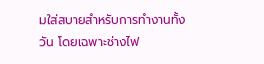มใส่สบายสำหรับการทำงานทั้งวัน โดยเฉพาะช่างไฟ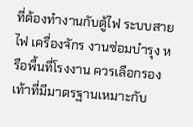ที่ต้องทำงานกับตู้ไฟ ระบบสายไฟ เครื่องจักร งานซ่อมบำรุง หรือพื้นที่โรงงาน ควรเลือกรองเท้าที่มีมาตรฐานเหมาะกับ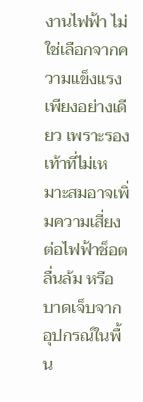งานไฟฟ้า ไม่ใช่เลือกจากความแข็งแรงเพียงอย่างเดียว เพราะรองเท้าที่ไม่เหมาะสมอาจเพิ่มความเสี่ยงต่อไฟฟ้าช็อต ลื่นล้ม หรือบาดเจ็บจากอุปกรณ์ในพื้น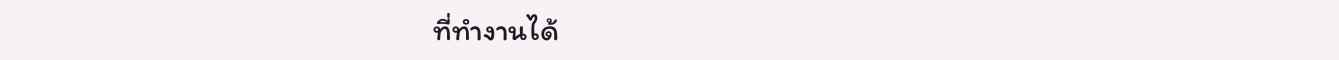ที่ทำงานได้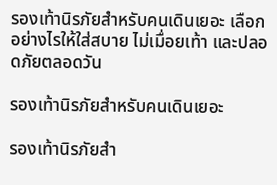รองเท้านิรภัยสำหรับคนเดินเยอะ เลือกอย่างไรให้ใส่สบาย ไม่เมื่อยเท้า และปลอดภัยตลอดวัน

รองเท้านิรภัยสำหรับคนเดินเยอะ

รองเท้านิรภัยสำ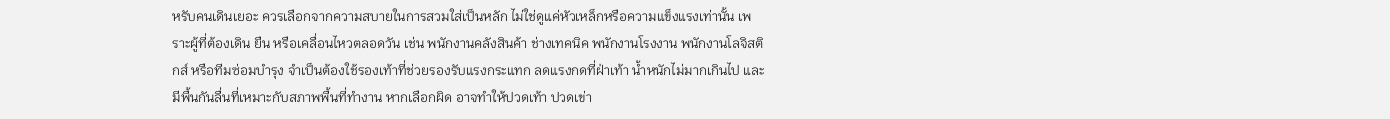หรับคนเดินเยอะ ควรเลือกจากความสบายในการสวมใส่เป็นหลัก ไม่ใช่ดูแค่หัวเหล็กหรือความแข็งแรงเท่านั้น เพราะผู้ที่ต้องเดิน ยืน หรือเคลื่อนไหวตลอดวัน เช่น พนักงานคลังสินค้า ช่างเทคนิค พนักงานโรงงาน พนักงานโลจิสติกส์ หรือทีมซ่อมบำรุง จำเป็นต้องใช้รองเท้าที่ช่วยรองรับแรงกระแทก ลดแรงกดที่ฝ่าเท้า น้ำหนักไม่มากเกินไป และมีพื้นกันลื่นที่เหมาะกับสภาพพื้นที่ทำงาน หากเลือกผิด อาจทำให้ปวดเท้า ปวดเข่า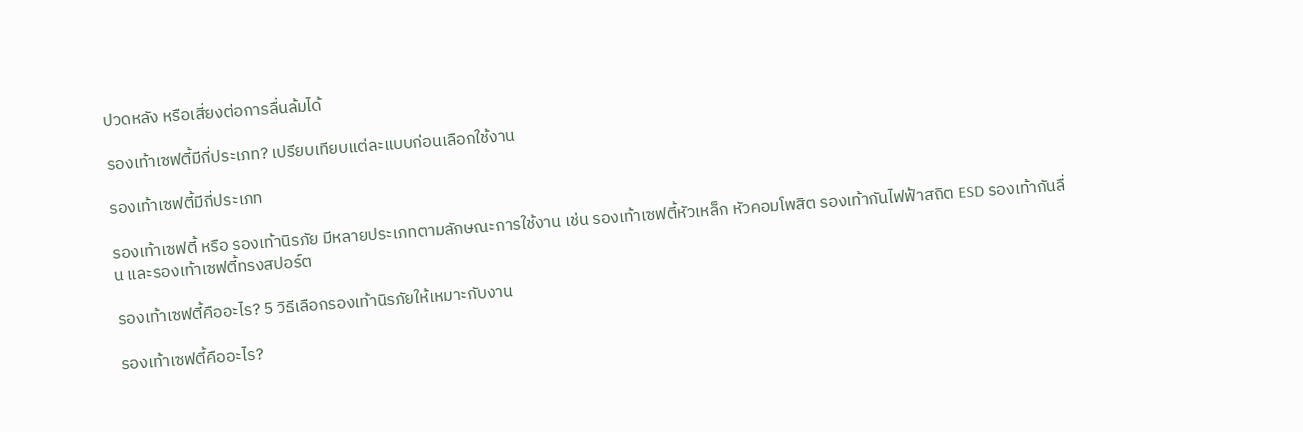ปวดหลัง หรือเสี่ยงต่อการลื่นล้มได้

รองเท้าเซฟตี้มีกี่ประเภท? เปรียบเทียบแต่ละแบบก่อนเลือกใช้งาน

รองเท้าเซฟตี้มีกี่ประเภท

รองเท้าเซฟตี้ หรือ รองเท้านิรภัย มีหลายประเภทตามลักษณะการใช้งาน เช่น รองเท้าเซฟตี้หัวเหล็ก หัวคอมโพสิต รองเท้ากันไฟฟ้าสถิต ESD รองเท้ากันลื่น และรองเท้าเซฟตี้ทรงสปอร์ต

รองเท้าเซฟตี้คืออะไร? 5 วิธีเลือกรองเท้านิรภัยให้เหมาะกับงาน

รองเท้าเซฟตี้คืออะไร?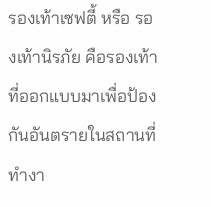รองเท้าเซฟตี้ หรือ รองเท้านิรภัย คือรองเท้าที่ออกแบบมาเพื่อป้องกันอันตรายในสถานที่ทำงา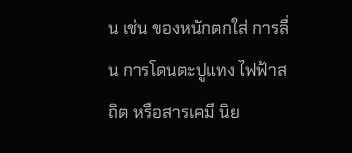น เช่น ของหนักตกใส่ การลื่น การโดนตะปูแทง ไฟฟ้าสถิต หรือสารเคมี นิย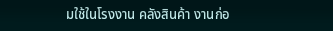มใช้ในโรงงาน คลังสินค้า งานก่อ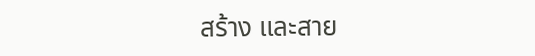สร้าง และสาย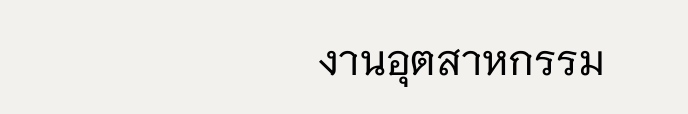งานอุตสาหกรรม